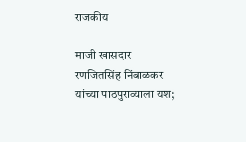राजकीय

माजी खासदार रणजितसिंह निंबाळकर यांच्या पाठपुराव्याला यश;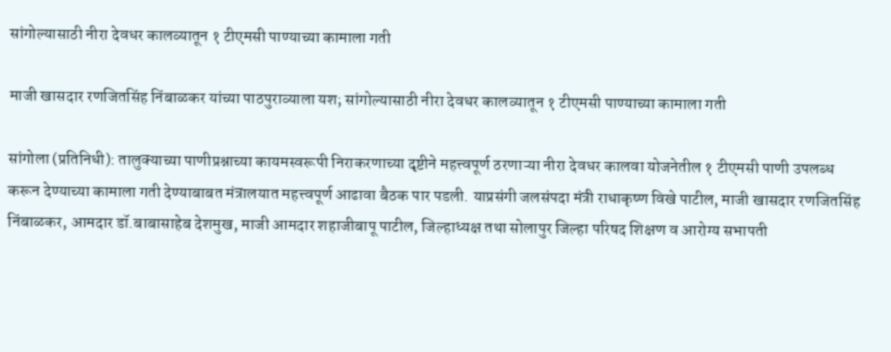सांगोल्यासाठी नीरा देवधर कालव्यातून १ टीएमसी पाण्याच्या कामाला गती

माजी खासदार रणजितसिंह निंबाळकर यांच्या पाठपुराव्याला यश; सांगोल्यासाठी नीरा देवधर कालव्यातून १ टीएमसी पाण्याच्या कामाला गती

सांगोला (प्रतिनिधी): तालुक्याच्या पाणीप्रश्नाच्या कायमस्वरूपी निराकरणाच्या दृष्टीने महत्त्वपूर्ण ठरणाऱ्या नीरा देवधर कालवा योजनेतील १ टीएमसी पाणी उपलब्ध करून देण्याच्या कामाला गती देण्याबाबत मंत्रालयात महत्त्वपूर्ण आढावा बैठक पार पडली. याप्रसंगी जलसंपदा मंत्री राधाकृष्ण विखे पाटील, माजी खासदार रणजितसिंह निंबाळकर, आमदार डॉ.बाबासाहेब देशमुख, माजी आमदार शहाजीबापू पाटील, जिल्हाध्यक्ष तथा सोलापुर जिल्हा परिषद शिक्षण व आरोग्य सभापती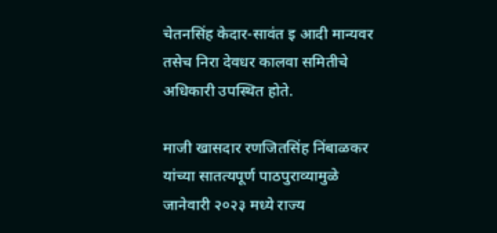चेतनसिंह केदार-सावंत इ आदी मान्यवर तसेच निरा देवधर कालवा समितीचे अधिकारी उपस्थित होते.

माजी खासदार रणजितसिंह निंबाळकर यांच्या सातत्यपूर्ण पाठपुराव्यामुळे जानेवारी २०२३ मध्ये राज्य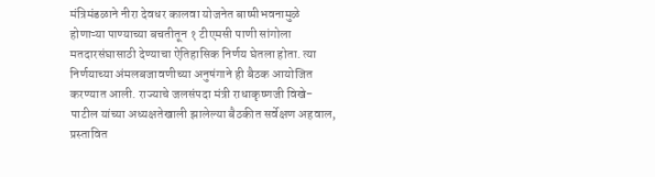मंत्रिमंडळाने नीरा देवधर कालवा योजनेत बाष्पीभवनामुळे होणाऱ्या पाण्याच्या बचतीतून १ टीएमसी पाणी सांगोला मतदारसंघासाठी देण्याचा ऐतिहासिक निर्णय घेतला होता. त्या निर्णयाच्या अंमलबजावणीच्या अनुषंगाने ही बैठक आयोजित करण्यात आली. राज्याचे जलसंपदा मंत्री राधाकृष्णजी विखे-पाटील यांच्या अध्यक्षतेखाली झालेल्या बैठकीत सर्वेक्षण अहवाल, प्रस्तावित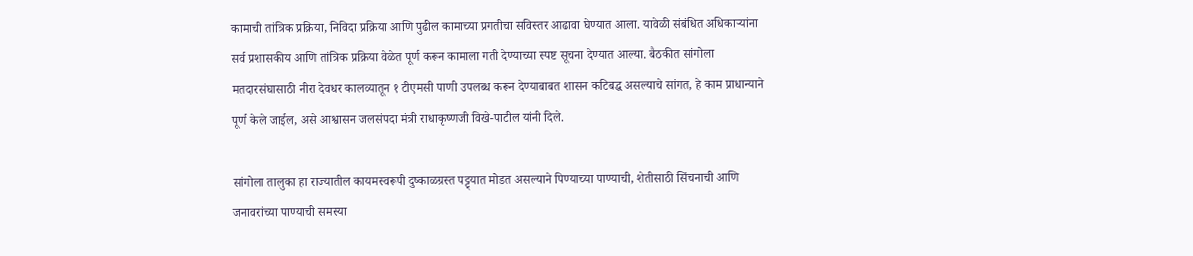कामाची तांत्रिक प्रक्रिया, निविदा प्रक्रिया आणि पुढील कामाच्या प्रगतीचा सविस्तर आढावा घेण्यात आला. यावेळी संबंधित अधिकाऱ्यांना सर्व प्रशासकीय आणि तांत्रिक प्रक्रिया वेळेत पूर्ण करून कामाला गती देण्याच्या स्पष्ट सूचना देण्यात आल्या. बैठकीत सांगोला मतदारसंघासाठी नीरा देवधर कालव्यातून १ टीएमसी पाणी उपलब्ध करून देण्याबाबत शासन कटिबद्ध असल्याचे सांगत, हे काम प्राधान्याने पूर्ण केले जाईल, असे आश्वासन जलसंपदा मंत्री राधाकृष्णजी विखे-पाटील यांनी दिले.

सांगोला तालुका हा राज्यातील कायमस्वरूपी दुष्काळग्रस्त पट्ट्यात मोडत असल्याने पिण्याच्या पाण्याची, शेतीसाठी सिंचनाची आणि जनावरांच्या पाण्याची समस्या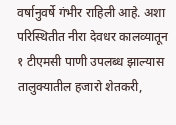वर्षानुवर्षे गंभीर राहिली आहे. अशा परिस्थितीत नीरा देवधर कालव्यातून १ टीएमसी पाणी उपलब्ध झाल्यास तालुक्यातील हजारो शेतकरी,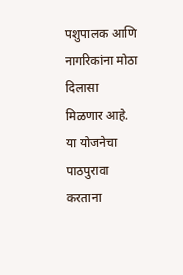पशुपालक आणि नागरिकांना मोठा दिलासा मिळणार आहे. या योजनेचा पाठपुरावा करताना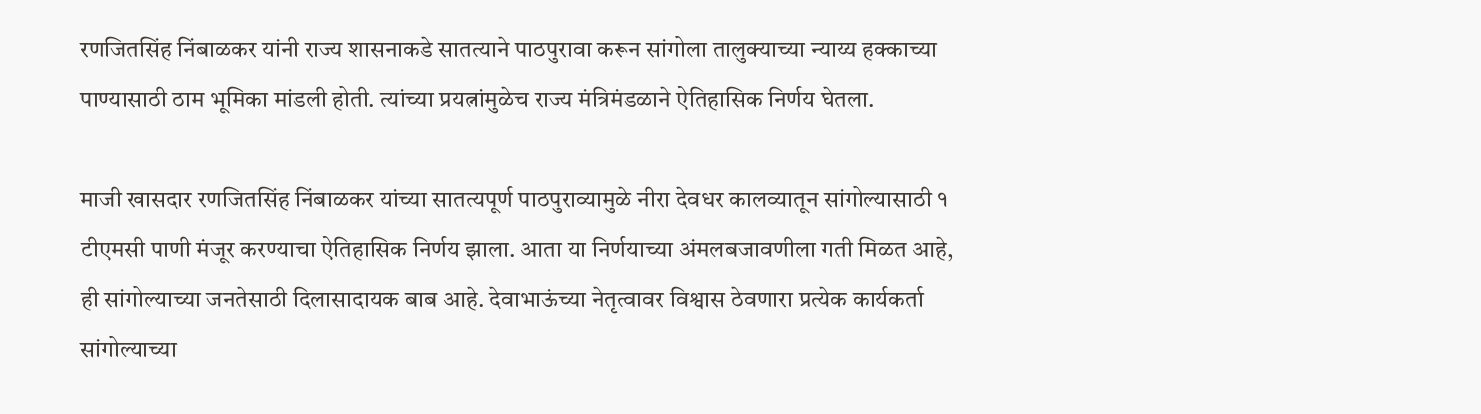रणजितसिंह निंबाळकर यांनी राज्य शासनाकडे सातत्याने पाठपुरावा करून सांगोला तालुक्याच्या न्याय्य हक्काच्या पाण्यासाठी ठाम भूमिका मांडली होती. त्यांच्या प्रयत्नांमुळेच राज्य मंत्रिमंडळाने ऐतिहासिक निर्णय घेतला.

माजी खासदार रणजितसिंह निंबाळकर यांच्या सातत्यपूर्ण पाठपुराव्यामुळे नीरा देवधर कालव्यातून सांगोल्यासाठी १ टीएमसी पाणी मंजूर करण्याचा ऐतिहासिक निर्णय झाला. आता या निर्णयाच्या अंमलबजावणीला गती मिळत आहे, ही सांगोल्याच्या जनतेसाठी दिलासादायक बाब आहे. देवाभाऊंच्या नेतृत्वावर विश्वास ठेवणारा प्रत्येक कार्यकर्ता सांगोल्याच्या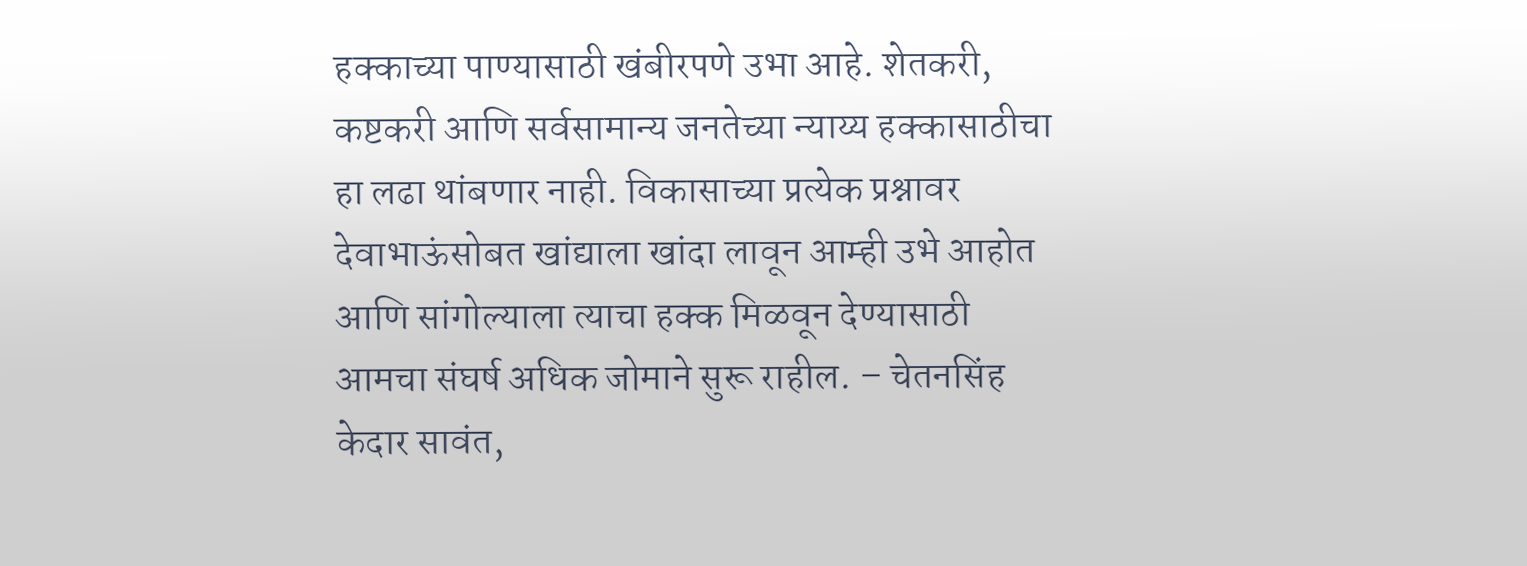हक्काच्या पाण्यासाठी खंबीरपणे उभा आहे. शेतकरी, कष्टकरी आणि सर्वसामान्य जनतेच्या न्याय्य हक्कासाठीचा हा लढा थांबणार नाही. विकासाच्या प्रत्येक प्रश्नावर देवाभाऊंसोबत खांद्याला खांदा लावून आम्ही उभे आहोत आणि सांगोल्याला त्याचा हक्क मिळवून देण्यासाठी आमचा संघर्ष अधिक जोमाने सुरू राहील. – चेतनसिंह केदार सावंत,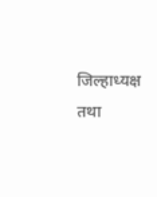जिल्हाध्यक्ष तथा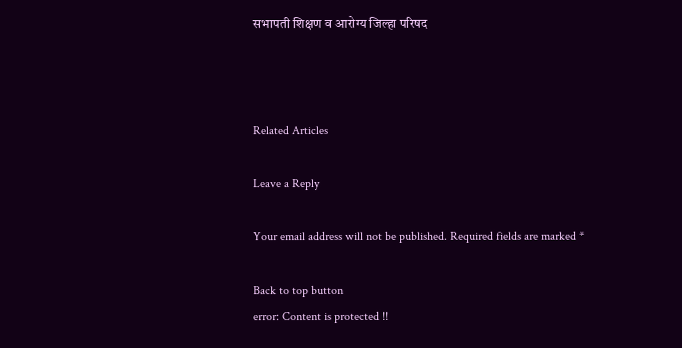सभापती शिक्षण व आरोग्य जिल्हा परिषद



Related Articles

Leave a Reply

Your email address will not be published. Required fields are marked *

Back to top button
error: Content is protected !!